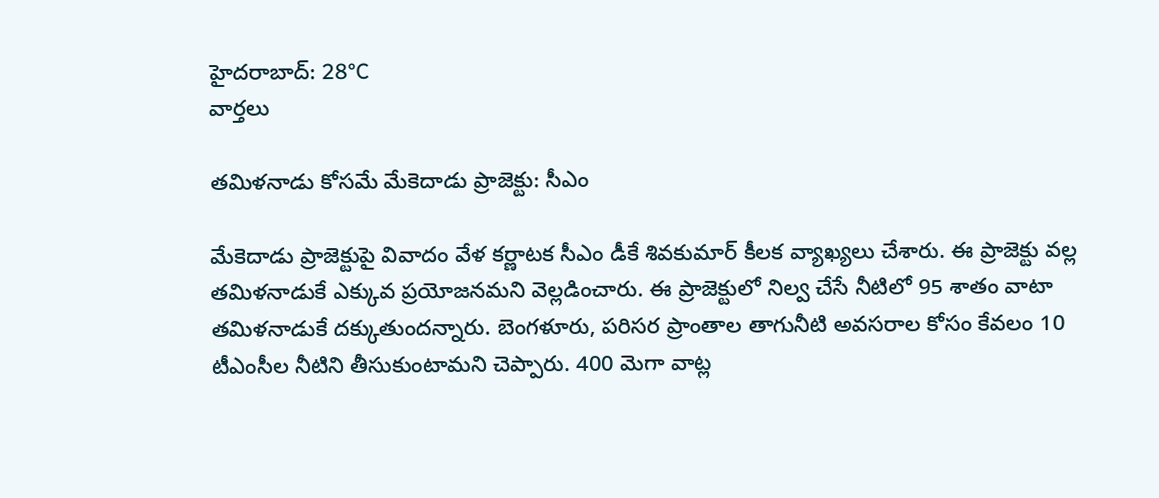హైదరాబాద్: 28°C
వార్తలు

తమిళనాడు కోసమే మేకెదాడు ప్రాజెక్టు: సీఎం

మేకెదాడు ప్రాజెక్టుపై వివాదం వేళ కర్ణాటక సీఎం డీకే శివకుమార్ కీలక వ్యాఖ్యలు చేశారు. ఈ ప్రాజెక్టు వల్ల తమిళనాడుకే ఎక్కువ ప్రయోజనమని వెల్లడించారు. ఈ ప్రాజెక్టులో నిల్వ చేసే నీటిలో 95 శాతం వాటా తమిళనాడుకే దక్కుతుందన్నారు. బెంగళూరు, పరిసర ప్రాంతాల తాగునీటి అవసరాల కోసం కేవలం 10 టీఎంసీల నీటిని తీసుకుంటామని చెప్పారు. 400 మెగా వాట్ల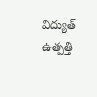విద్యుత్ ఉత్పత్తి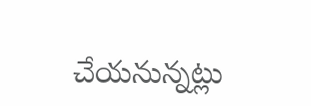చేయనున్నట్లు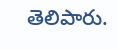తెలిపారు.